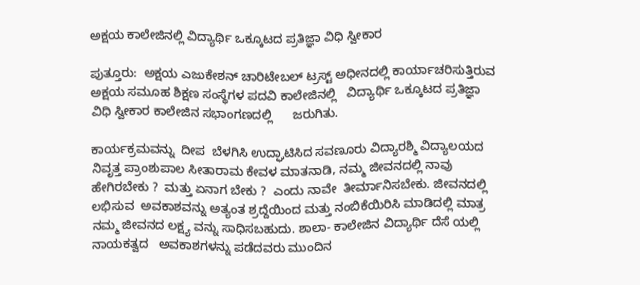ಅಕ್ಷಯ ಕಾಲೇಜಿನಲ್ಲಿ ವಿದ್ಯಾರ್ಥಿ ಒಕ್ಕೂಟದ ಪ್ರತಿಜ್ಞಾ ವಿಧಿ ಸ್ವೀಕಾರ

ಪುತ್ತೂರು:  ಅಕ್ಷಯ ಎಜುಕೇಶನ್‍ ಚಾರಿಟೇಬಲ್ ಟ್ರಸ್ಟ್ ಅಧೀನದಲ್ಲಿ ಕಾರ್ಯಾಚರಿಸುತ್ತಿರುವ ಅಕ್ಷಯ ಸಮೂಹ ಶಿಕ್ಷಣ ಸಂಸ್ಥೆಗಳ ಪದವಿ ಕಾಲೇಜಿನಲ್ಲಿ   ವಿದ್ಯಾರ್ಥಿ ಒಕ್ಕೂಟದ ಪ್ರತಿಜ್ಞಾ ವಿಧಿ ಸ್ವೀಕಾರ ಕಾಲೇಜಿನ ಸಭಾಂಗಣದಲ್ಲಿ      ಜರುಗಿತು.

ಕಾರ್ಯಕ್ರಮವನ್ನು  ದೀಪ  ಬೆಳಗಿಸಿ ಉದ್ಘಾಟಿಸಿದ ಸವಣೂರು ವಿದ್ಯಾರಶ್ಮಿ ವಿದ್ಯಾಲಯದ ನಿವೃತ್ತ ಪ್ರಾಂಶುಪಾಲ ಸೀತಾರಾಮ ಕೇವಳ ಮಾತನಾಡಿ, ನಮ್ಮ ಜೀವನದಲ್ಲಿ ನಾವು ಹೇಗಿರಬೇಕು ?  ಮತ್ತು ಏನಾಗ ಬೇಕು ?  ಎಂದು ನಾವೇ  ತೀರ್ಮಾನಿಸಬೇಕು. ಜೀವನದಲ್ಲಿ  ಲಭಿಸುವ  ಅವಕಾಶವನ್ನು ಅತ್ಯಂತ ಶ್ರದ್ದೆಯಿಂದ ಮತ್ತು ನಂಬಿಕೆಯಿರಿಸಿ ಮಾಡಿದಲ್ಲಿ ಮಾತ್ರ ನಮ್ಮ ಜೀವನದ ಲಕ್ಷ್ಯ ವನ್ನು ಸಾಧಿಸಬಹುದು. ಶಾಲಾ- ಕಾಲೇಜಿನ ವಿದ್ಯಾರ್ಥಿ ದೆಸೆ ಯಲ್ಲಿ ನಾಯಕತ್ವದ   ಅವಕಾಶಗಳನ್ನು ಪಡೆದವರು ಮುಂದಿನ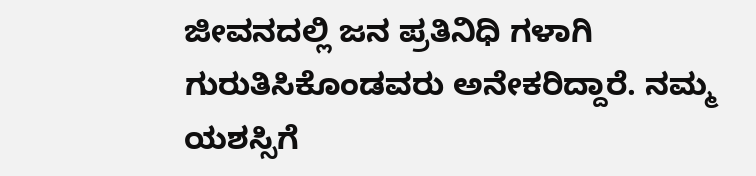ಜೀವನದಲ್ಲಿ ಜನ ಪ್ರತಿನಿಧಿ ಗಳಾಗಿ ಗುರುತಿಸಿಕೊಂಡವರು ಅನೇಕರಿದ್ದಾರೆ. ನಮ್ಮ ಯಶಸ್ಸಿಗೆ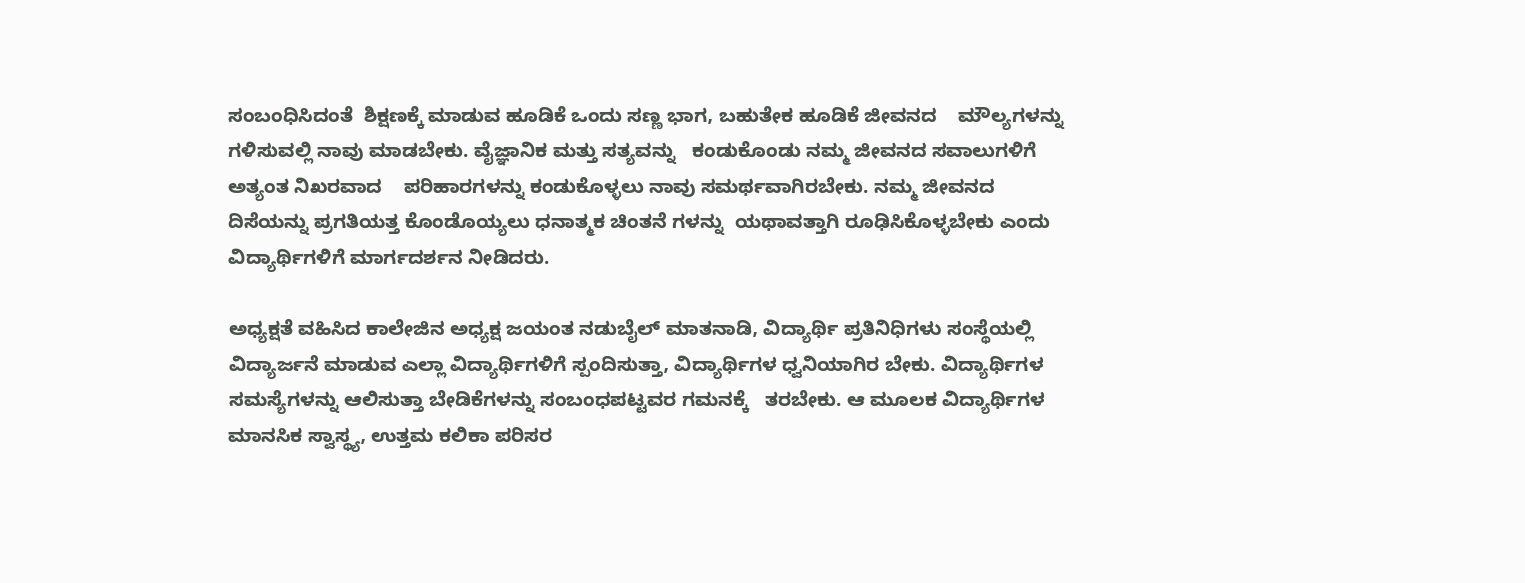ಸಂಬಂಧಿಸಿದಂತೆ  ಶಿಕ್ಷಣಕ್ಕೆ ಮಾಡುವ ಹೂಡಿಕೆ ಒಂದು ಸಣ್ಣ ಭಾಗ, ಬಹುತೇಕ ಹೂಡಿಕೆ ಜೀವನದ    ಮೌಲ್ಯಗಳನ್ನು ಗಳಿಸುವಲ್ಲಿ ನಾವು ಮಾಡಬೇಕು. ವೈಜ್ಞಾನಿಕ ಮತ್ತು ಸತ್ಯವನ್ನು   ಕಂಡುಕೊಂಡು ನಮ್ಮ ಜೀವನದ ಸವಾಲುಗಳಿಗೆ ಅತ್ಯಂತ ನಿಖರವಾದ    ಪರಿಹಾರಗಳನ್ನು ಕಂಡುಕೊಳ್ಳಲು ನಾವು ಸಮರ್ಥವಾಗಿರಬೇಕು. ನಮ್ಮ ಜೀವನದ ದಿಸೆಯನ್ನು ಪ್ರಗತಿಯತ್ತ ಕೊಂಡೊಯ್ಯಲು ಧನಾತ್ಮಕ ಚಿಂತನೆ ಗಳನ್ನು  ಯಥಾವತ್ತಾಗಿ ರೂಢಿಸಿಕೊಳ್ಳಬೇಕು ಎಂದು ವಿದ್ಯಾರ್ಥಿಗಳಿಗೆ ಮಾರ್ಗದರ್ಶನ ನೀಡಿದರು.

ಅಧ್ಯಕ್ಷತೆ ವಹಿಸಿದ ಕಾಲೇಜಿನ ಅಧ್ಯಕ್ಷ ಜಯಂತ ನಡುಬೈಲ್ ಮಾತನಾಡಿ, ವಿದ್ಯಾರ್ಥಿ ಪ್ರತಿನಿಧಿಗಳು ಸಂಸ್ಥೆಯಲ್ಲಿ ವಿದ್ಯಾರ್ಜನೆ ಮಾಡುವ ಎಲ್ಲಾ ವಿದ್ಯಾರ್ಥಿಗಳಿಗೆ ಸ್ಪಂದಿಸುತ್ತಾ, ವಿದ್ಯಾರ್ಥಿಗಳ ಧ್ವನಿಯಾಗಿರ ಬೇಕು. ವಿದ್ಯಾರ್ಥಿಗಳ  ಸಮಸ್ಯೆಗಳನ್ನು ಆಲಿಸುತ್ತಾ ಬೇಡಿಕೆಗಳನ್ನು ಸಂಬಂಧಪಟ್ಟವರ ಗಮನಕ್ಕೆ   ತರಬೇಕು. ಆ ಮೂಲಕ ವಿದ್ಯಾರ್ಥಿಗಳ ಮಾನಸಿಕ ಸ್ವಾಸ್ಥ್ಯ, ಉತ್ತಮ ಕಲಿಕಾ ಪರಿಸರ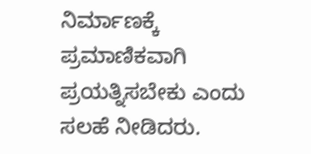ನಿರ್ಮಾಣಕ್ಕೆ ಪ್ರಮಾಣಿಕವಾಗಿ ಪ್ರಯತ್ನಿಸಬೇಕು ಎಂದು ಸಲಹೆ ನೀಡಿದರು.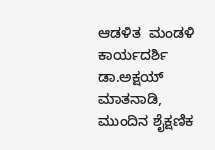ಆಡಳಿತ  ಮಂಡಳಿ ಕಾರ್ಯದರ್ಶಿ ಡಾ.ಅಕ್ಷಯ್ ಮಾತನಾಡಿ, ಮುಂದಿನ ಶೈಕ್ಷಣಿಕ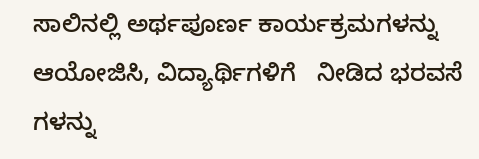ಸಾಲಿನಲ್ಲಿ ಅರ್ಥಪೂರ್ಣ ಕಾರ್ಯಕ್ರಮಗಳನ್ನು ಆಯೋಜಿಸಿ, ವಿದ್ಯಾರ್ಥಿಗಳಿಗೆ   ನೀಡಿದ ಭರವಸೆ ಗಳನ್ನು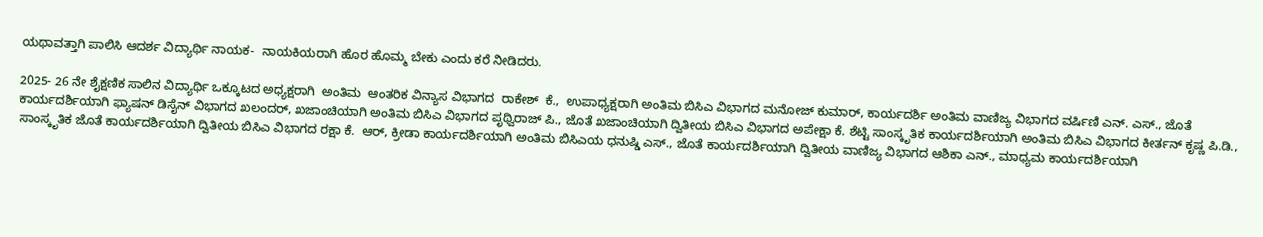ಯಥಾವತ್ತಾಗಿ ಪಾಲಿಸಿ ಆದರ್ಶ ವಿದ್ಯಾರ್ಥಿ ನಾಯಕ-  ನಾಯಕಿಯರಾಗಿ ಹೊರ ಹೊಮ್ಮ ಬೇಕು ಎಂದು ಕರೆ ನೀಡಿದರು.

2025- 26 ನೇ ಶೈಕ್ಷಣಿಕ ಸಾಲಿನ ವಿದ್ಯಾರ್ಥಿ ಒಕ್ಕೂಟದ ಅಧ್ಯಕ್ಷರಾಗಿ  ಅಂತಿಮ  ಆಂತರಿಕ ವಿನ್ಯಾಸ ವಿಭಾಗದ  ರಾಕೇಶ್  ಕೆ.,  ಉಪಾಧ್ಯಕ್ಷರಾಗಿ ಅಂತಿಮ ಬಿಸಿಎ ವಿಭಾಗದ ಮನೋಜ್ ಕುಮಾರ್, ಕಾರ್ಯದರ್ಶಿ ಅಂತಿಮ ವಾಣಿಜ್ಯ ವಿಭಾಗದ ವರ್ಷಿಣಿ ಎನ್. ಎಸ್., ಜೊತೆ ಕಾರ್ಯದರ್ಶಿಯಾಗಿ ಫ್ಯಾಷನ್‍ ಡಿಸೈನ್‍ ವಿಭಾಗದ ಖಲಂದರ್‍, ಖಜಾಂಚಿಯಾಗಿ ಅಂತಿಮ ಬಿಸಿಎ ವಿಭಾಗದ ಪೃಥ್ವಿರಾಜ್ ಪಿ., ಜೊತೆ ಖಜಾಂಚಿಯಾಗಿ ದ್ವಿತೀಯ ಬಿಸಿಎ ವಿಭಾಗದ ಅಪೇಕ್ಷಾ ಕೆ. ಶೆಟ್ಟಿ ಸಾಂಸ್ಕೃತಿಕ ಕಾರ್ಯದರ್ಶಿಯಾಗಿ ಅಂತಿಮ ಬಿಸಿಎ ವಿಭಾಗದ ಕೀರ್ತನ್ ಕೃಷ್ಣ ಪಿ.ಡಿ.,  ಸಾಂಸ್ಕೃತಿಕ ಜೊತೆ ಕಾರ್ಯದರ್ಶಿಯಾಗಿ ದ್ವಿತೀಯ ಬಿಸಿಎ ವಿಭಾಗದ ರಕ್ಷಾ ಕೆ.  ಆರ್, ಕ್ರೀಡಾ ಕಾರ್ಯದರ್ಶಿಯಾಗಿ ಅಂತಿಮ ಬಿಸಿಎಯ ಧನುಷ್ಡಿ ಎಸ್., ಜೊತೆ ಕಾರ್ಯದರ್ಶಿಯಾಗಿ ದ್ವಿತೀಯ ವಾಣಿಜ್ಯ ವಿಭಾಗದ ಆಶಿಕಾ ಎನ್., ಮಾಧ್ಯಮ ಕಾರ್ಯದರ್ಶಿಯಾಗಿ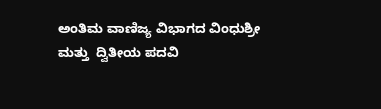ಅಂತಿಮ ವಾಣಿಜ್ಯ ವಿಭಾಗದ ವಿಂಧುಶ್ರೀ ಮತ್ತು  ದ್ವಿತೀಯ ಪದವಿ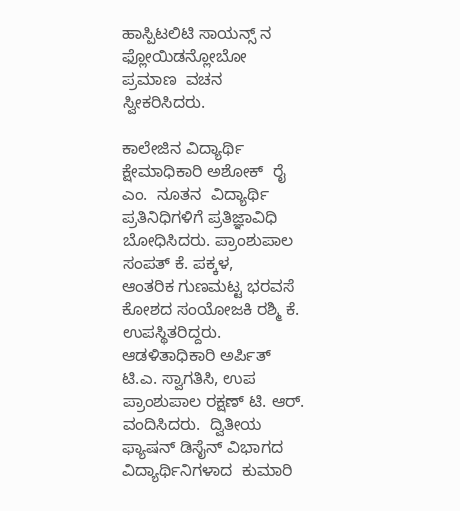ಹಾಸ್ಪಿಟಲಿಟಿ ಸಾಯನ್ಸ್ ನ ಫ್ಲೋಯಿಡನ್ಲೋಬೋ  ಪ್ರಮಾಣ  ವಚನ ಸ್ವೀಕರಿಸಿದರು.

ಕಾಲೇಜಿನ ವಿದ್ಯಾರ್ಥಿ ಕ್ಷೇಮಾಧಿಕಾರಿ ಅಶೋಕ್  ರೈ ಎಂ.  ನೂತನ  ವಿದ್ಯಾರ್ಥಿ  ಪ್ರತಿನಿಧಿಗಳಿಗೆ ಪ್ರತಿಜ್ಞಾವಿಧಿ ಬೋಧಿಸಿದರು. ಪ್ರಾಂಶುಪಾಲ ಸಂಪತ್ ಕೆ. ಪಕ್ಕಳ,      ಆಂತರಿಕ ಗುಣಮಟ್ಟ ಭರವಸೆ ಕೋಶದ ಸಂಯೋಜಕಿ ರಶ್ಮಿ ಕೆ.  ಉಪಸ್ಥಿತರಿದ್ದರು.      ಆಡಳಿತಾಧಿಕಾರಿ ಅರ್ಪಿತ್ ಟಿ.ಎ. ಸ್ವಾಗತಿಸಿ, ಉಪ ಪ್ರಾಂಶುಪಾಲ ರಕ್ಷಣ್ ಟಿ. ಆರ್. ವಂದಿಸಿದರು.  ದ್ವಿತೀಯ ಫ್ಯಾಷನ್ ಡಿಸೈನ್ ವಿಭಾಗದ ವಿದ್ಯಾರ್ಥಿನಿಗಳಾದ  ಕುಮಾರಿ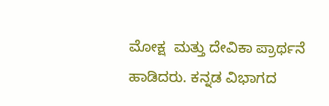ಮೋಕ್ಷ  ಮತ್ತು ದೇವಿಕಾ ಪ್ರಾರ್ಥನೆ ಹಾಡಿದರು. ಕನ್ನಡ ವಿಭಾಗದ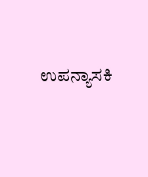ಉಪನ್ಯಾಸಕಿ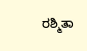ರಶ್ಮಿತಾ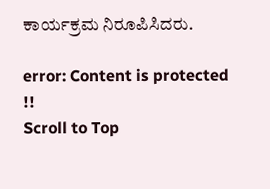ಕಾರ್ಯಕ್ರಮ ನಿರೂಪಿಸಿದರು.

error: Content is protected !!
Scroll to Top